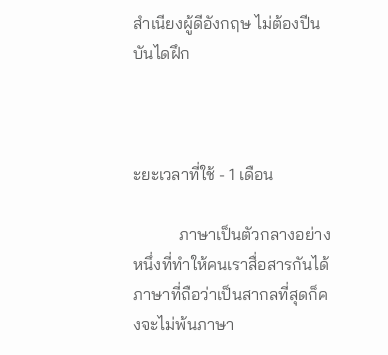สำเนียงผู้ดีอังกฤษ ไม่ต้องปีนบันไดฝึก



ะยะเวลาที่ใช้ - 1 เดือน

           ภาษาเป็นตัวกลางอย่างหนึ่งที่ทำให้คนเราสื่อสารกันได้ ภาษาที่ถือว่าเป็นสากลที่สุดก็คงจะไม่พ้นภาษา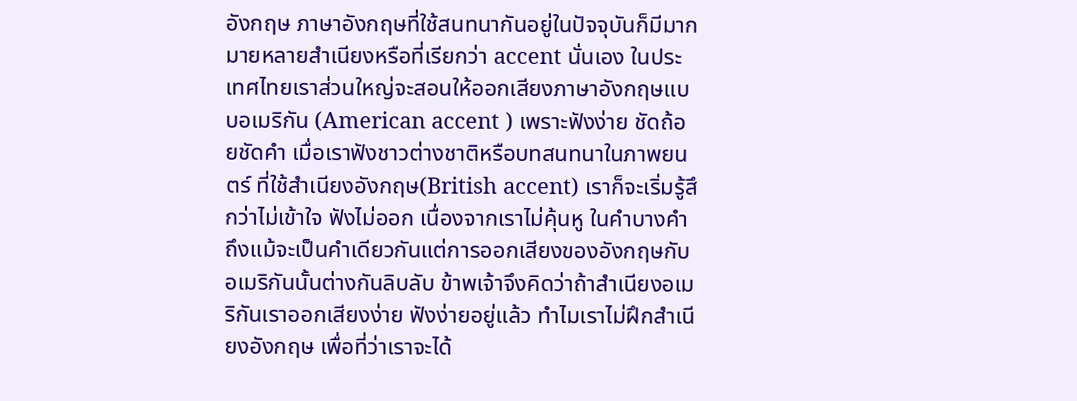อังกฤษ ภาษาอังกฤษที่ใช้สนทนากันอยู่ในปัจจุบันก็มีมากมายหลายสำเนียงหรือที่เรียกว่า accent นั่นเอง ในประเทศไทยเราส่วนใหญ่จะสอนให้ออกเสียงภาษาอังกฤษแบบอเมริกัน (American accent ) เพราะฟังง่าย ชัดถ้อยชัดคำ เมื่อเราฟังชาวต่างชาติหรือบทสนทนาในภาพยนตร์ ที่ใช้สำเนียงอังกฤษ(British accent) เราก็จะเริ่มรู้สึกว่าไม่เข้าใจ ฟังไม่ออก เนื่องจากเราไม่คุ้นหู ในคำบางคำ ถึงแม้จะเป็นคำเดียวกันแต่การออกเสียงของอังกฤษกับอเมริกันนั้นต่างกันลิบลับ ข้าพเจ้าจึงคิดว่าถ้าสำเนียงอเมริกันเราออกเสียงง่าย ฟังง่ายอยู่แล้ว ทำไมเราไม่ฝึกสำเนียงอังกฤษ เพื่อที่ว่าเราจะได้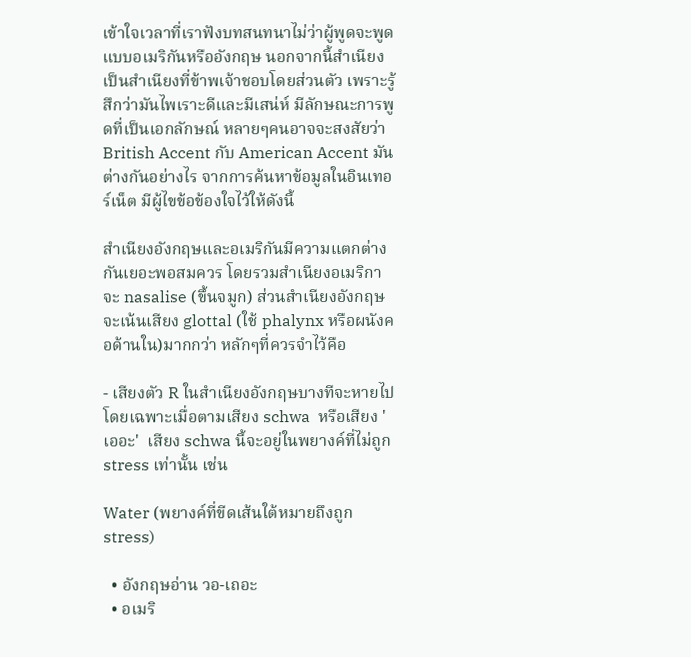เข้าใจเวลาที่เราฟังบทสนทนาไม่ว่าผู้พูดจะพูดแบบอเมริกันหรืออังกฤษ นอกจากนี้สำเนียงเป็นสำเนียงที่ข้าพเจ้าชอบโดยส่วนตัว เพราะรู้สึกว่ามันไพเราะดีและมีเสน่ห์ มีลักษณะการพูดที่เป็นเอกลักษณ์ หลายๆคนอาจจะสงสัยว่า British Accent กับ American Accent มันต่างกันอย่างไร จากการค้นหาข้อมูลในอินเทอร์เน็ต มีผู้ไขข้อข้องใจไว้ให้ดังนี้

สำเนียงอังกฤษและอเมริกันมีความแตกต่างกันเยอะพอสมควร โดยรวมสำเนียงอเมริกาจะ nasalise (ขึ้นจมูก) ส่วนสำเนียงอังกฤษจะเน้นเสียง glottal (ใช้ phalynx หรือผนังคอด้านใน)มากกว่า หลักๆที่ควรจำไว้คือ

- เสียงตัว R ในสำเนียงอังกฤษบางทีจะหายไปโดยเฉพาะเมื่อตามเสียง schwa  หรือเสียง 'เออะ'  เสียง schwa นี้จะอยู่ในพยางค์ที่ไม่ถูก stress เท่านั้น เช่น

Water (พยางค์ที่ขีดเส้นใต้หมายถึงถูก stress)

  • อังกฤษอ่าน วอ-เถอะ
  • อเมริ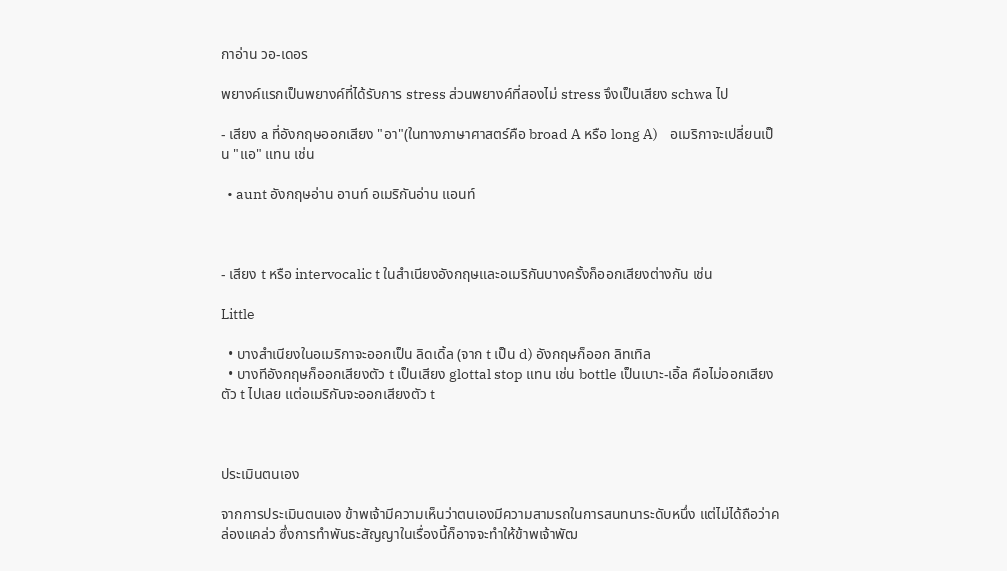กาอ่าน วอ-เดอร

พยางค์แรกเป็นพยางค์ที่ได้รับการ stress ส่วนพยางค์ที่สองไม่ stress จึงเป็นเสียง schwa ไป

- เสียง a ที่อังกฤษออกเสียง "อา"(ในทางภาษาศาสตร์คือ broad A หรือ long A)    อเมริกาจะเปลี่ยนเป็น "แอ" แทน เช่น

  • aunt อังกฤษอ่าน อานท์ อเมริกันอ่าน แอนท์



- เสียง t หรือ intervocalic t ในสำเนียงอังกฤษและอเมริกันบางครั้งก็ออกเสียงต่างกัน เช่น

Little

  • บางสำเนียงในอเมริกาจะออกเป็น ลิดเดิ้ล (จาก t เป็น d) อังกฤษก็ออก ลิทเทิล
  • บางทีอังกฤษก็ออกเสียงตัว t เป็นเสียง glottal stop แทน เช่น bottle เป็นเบาะ-เอิ้ล คือไม่ออกเสียงตัว t ไปเลย แต่อเมริกันจะออกเสียงตัว t



ประเมินตนเอง

จากการประเมินตนเอง ข้าพเจ้ามีความเห็นว่าตนเองมีความสามรถในการสนทนาระดับหนึ่ง แต่ไม่ได้ถือว่าคล่องแคล่ว ซึ่งการทำพันธะสัญญาในเรื่องนี้ก็อาจจะทำให้ข้าพเจ้าพัฒ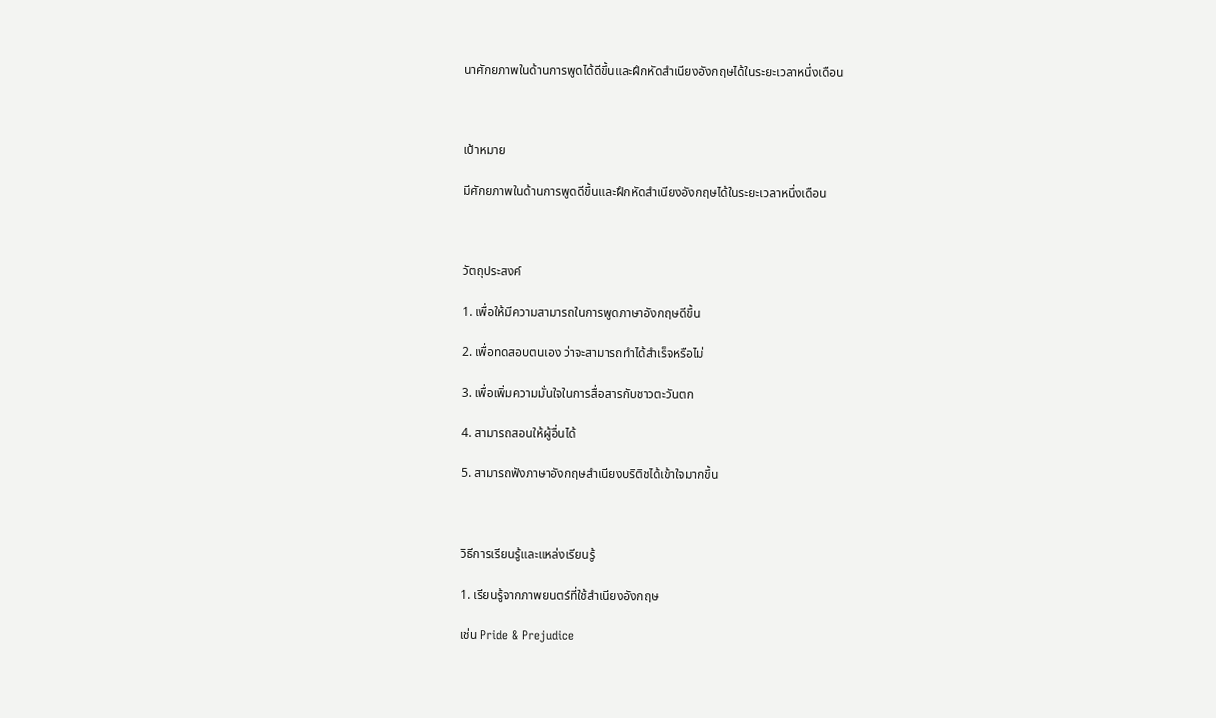นาศักยภาพในด้านการพูดได้ดีขึ้นและฝึกหัดสำเนียงอังกฤษได้ในระยะเวลาหนึ่งเดือน



เป้าหมาย

มีศักยภาพในด้านการพูดดีขึ้นและฝึกหัดสำเนียงอังกฤษได้ในระยะเวลาหนึ่งเดือน



วัตถุประสงค์

1. เพื่อให้มีความสามารถในการพูดภาษาอังกฤษดีขึ้น

2. เพื่อทดสอบตนเอง ว่าจะสามารถทำได้สำเร็จหรือไม่

3. เพื่อเพิ่มความมั่นใจในการสื่อสารกับชาวตะวันตก

4. สามารถสอนให้ผู้อื่นได้

5. สามารถฟังภาษาอังกฤษสำเนียงบริติชได้เข้าใจมากขึ้น



วิธีการเรียนรู้และแหล่งเรียนรู้

1. เรียนรู้จากภาพยนตร์ที่ใช้สำเนียงอังกฤษ

เช่น Pride & Prejudice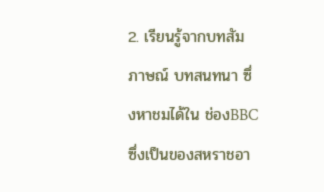2. เรียนรู้จากบทสัมภาษณ์ บทสนทนา ซึ่งหาชมได้ใน ช่องBBC ซึ่งเป็นของสหราชอา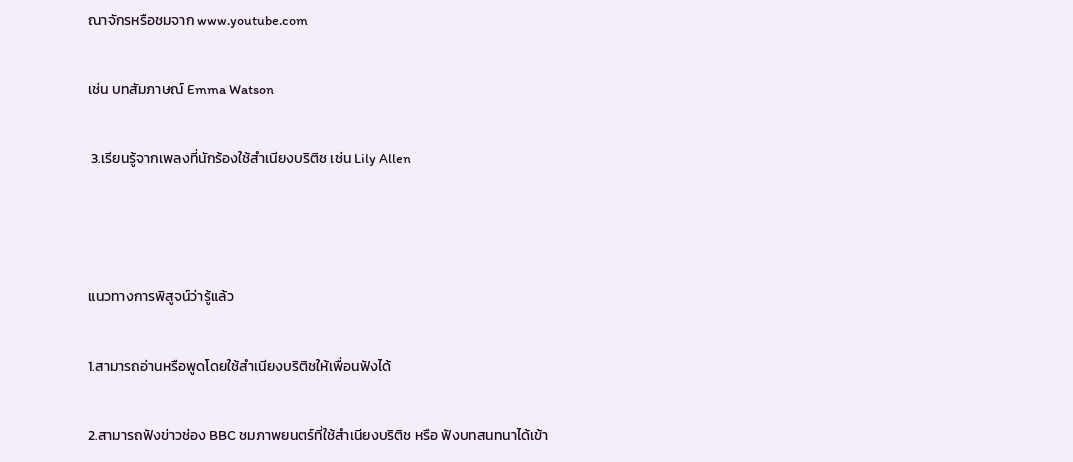ณาจักรหรือชมจาก www.youtube.com

เช่น บทสัมภาษณ์ Emma Watson

 3.เรียนรู้จากเพลงที่นักร้องใช้สำเนียงบริติช เช่น Lily Allen



แนวทางการพิสูจน์ว่ารู้แล้ว

1.สามารถอ่านหรือพูดโดยใช้สำเนียงบริติชให้เพื่อนฟังได้

2.สามารถฟังข่าวช่อง BBC ชมภาพยนตร์ที่ใช้สำเนียงบริติช หรือ ฟังบทสนทนาได้เข้า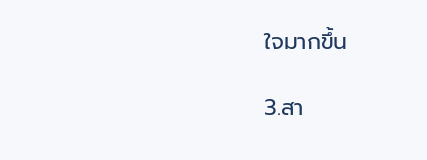ใจมากขึ้น

3.สา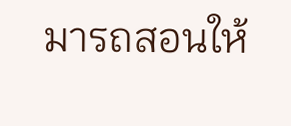มารถสอนให้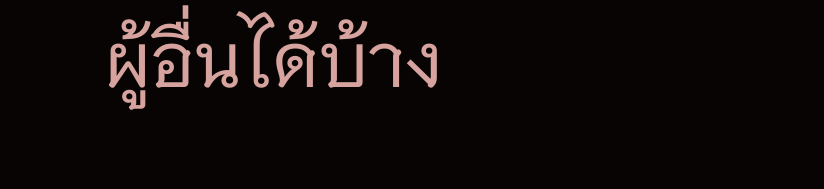ผู้อื่นได้บ้าง